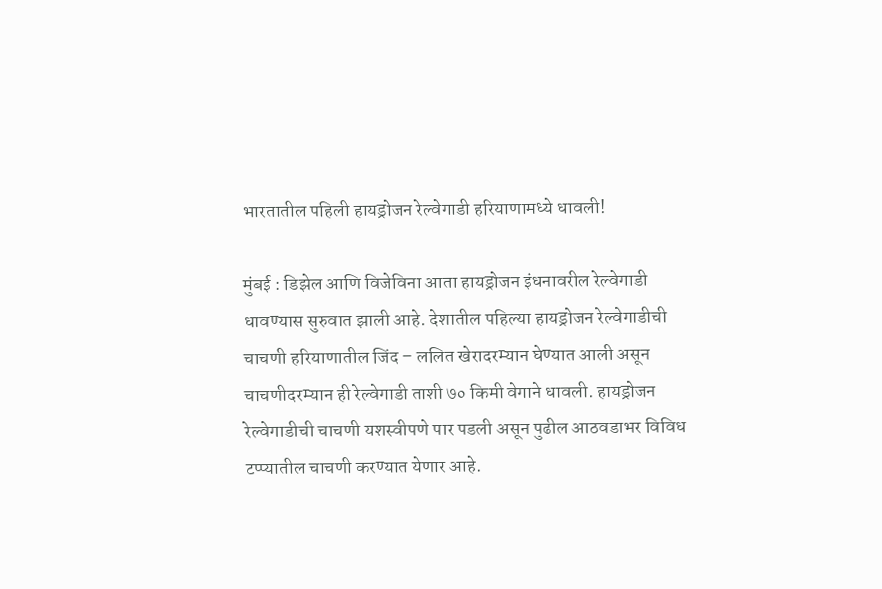भारतातील पहिली हायड्रोजन रेल्वेगाडी हरियाणामध्ये धावली!

मुंबई : डिझेल आणि विजेविना आता हायड्रोजन इंधनावरील रेल्वेगाडी धावण्यास सुरुवात झाली आहे. देशातील पहिल्या हायड्रोजन रेल्वेगाडीची चाचणी हरियाणातील जिंद – ललित खेरादरम्यान घेण्यात आली असून चाचणीदरम्यान ही रेल्वेगाडी ताशी ७० किमी वेगाने धावली. हायड्रोजन रेल्वेगाडीची चाचणी यशस्वीपणे पार पडली असून पुढील आठवडाभर विविध टप्प्यातील चाचणी करण्यात येणार आहे.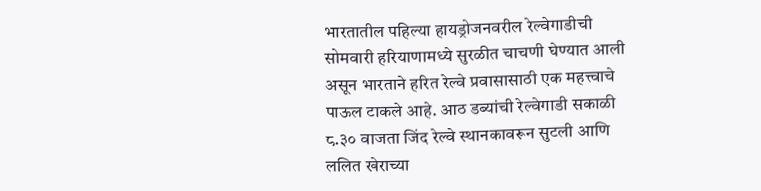भारतातील पहिल्या हायड्रोजनवरील रेल्वेगाडीची सोमवारी हरियाणामध्ये सुरळीत चाचणी घेण्यात आली असून भारताने हरित रेल्वे प्रवासासाठी एक महत्त्वाचे पाऊल टाकले आहे. आठ डब्यांची रेल्वेगाडी सकाळी ८.३० वाजता जिंद रेल्वे स्थानकावरून सुटली आणि ललित खेराच्या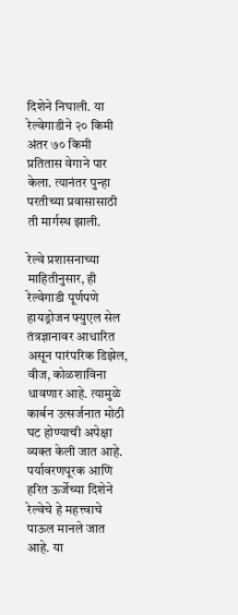दिशेने निघाली. या रेल्वेगाडीने २० किमी अंतर ७० किमी प्रतितास वेगाने पार केला. त्यानंतर पुन्हा परतीच्या प्रवासासाठी ती मार्गस्थ झाली.

रेल्वे प्रशासनाच्या माहितीनुसार, ही रेल्वेगाडी पूर्णपणे हायड्रोजन फ्युएल सेल तंत्रज्ञानावर आधारित असून पारंपरिक डिझेल, वीज, कोळशाविना धावणार आहे. त्यामुळे कार्बन उत्सर्जनात मोठी घट होण्याची अपेक्षा व्यक्त केली जात आहे. पर्यावरणपूरक आणि हरित ऊर्जेच्या दिशेने रेल्वेचे हे महत्त्वाचे पाऊल मानले जात आहे. या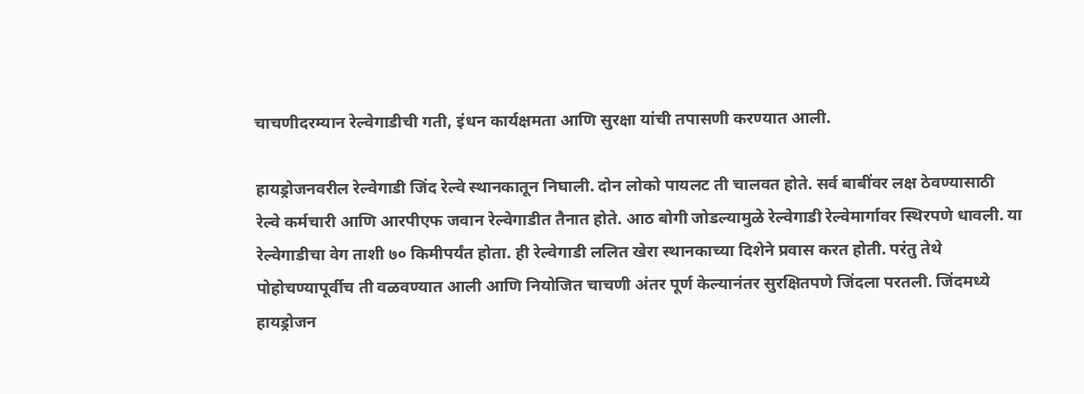चाचणीदरम्यान रेल्वेगाडीची गती, इंधन कार्यक्षमता आणि सुरक्षा यांची तपासणी करण्यात आली.

हायड्रोजनवरील रेल्वेगाडी जिंद रेल्वे स्थानकातून निघाली. दोन लोको पायलट ती चालवत होते. सर्व बाबींवर लक्ष ठेवण्यासाठी रेल्वे कर्मचारी आणि आरपीएफ जवान रेल्वेगाडीत तैनात होते. आठ बोगी जोडल्यामुळे रेल्वेगाडी रेल्वेमार्गावर स्थिरपणे धावली. या रेल्वेगाडीचा वेग ताशी ७० किमीपर्यंत होता. ही रेल्वेगाडी ललित खेरा स्थानकाच्या दिशेने प्रवास करत होती. परंतु तेथे पोहोचण्यापूर्वीच ती वळवण्यात आली आणि नियोजित चाचणी अंतर पूर्ण केल्यानंतर सुरक्षितपणे जिंदला परतली. जिंदमध्ये हायड्रोजन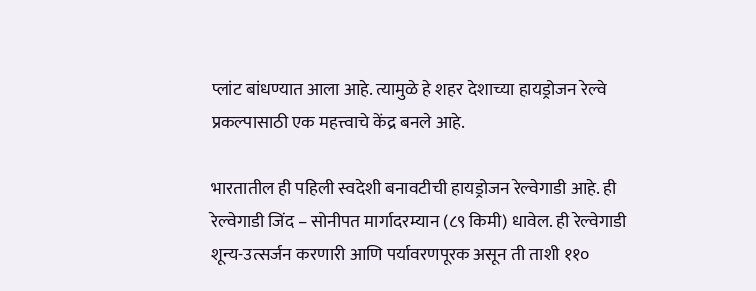प्लांट बांधण्यात आला आहे. त्यामुळे हे शहर देशाच्या हायड्रोजन रेल्वे प्रकल्पासाठी एक महत्त्वाचे केंद्र बनले आहे.

भारतातील ही पहिली स्वदेशी बनावटीची हायड्रोजन रेल्वेगाडी आहे. ही रेल्वेगाडी जिंद – सोनीपत मार्गादरम्यान (८९ किमी) धावेल. ही रेल्वेगाडी शून्य-उत्सर्जन करणारी आणि पर्यावरणपूरक असून ती ताशी ११०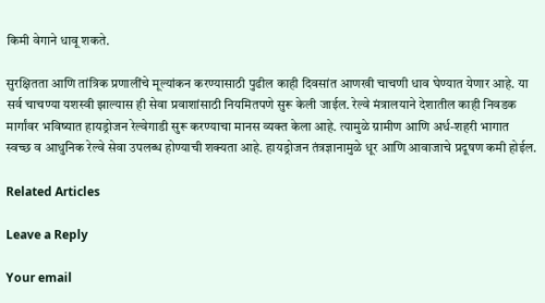किमी वेगाने धावू शकते.

सुरक्षितता आणि तांत्रिक प्रणालींचे मूल्यांकन करण्यासाठी पुढील काही दिवसांत आणखी चाचणी धाव घेण्यात येणार आहे. या सर्व चाचण्या यशस्वी झाल्यास ही सेवा प्रवाशांसाठी नियमितपणे सुरू केली जाईल. रेल्वे मंत्रालयाने देशातील काही निवडक मार्गांवर भविष्यात हायड्रोजन रेल्वेगाडी सुरू करण्याचा मानस व्यक्त केला आहे. त्यामुळे ग्रामीण आणि अर्ध-शहरी भागात स्वच्छ व आधुनिक रेल्वे सेवा उपलब्ध होण्याची शक्यता आहे. हायड्रोजन तंत्रज्ञानामुळे धूर आणि आवाजाचे प्रदूषण कमी होईल.

Related Articles

Leave a Reply

Your email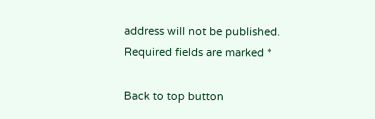address will not be published. Required fields are marked *

Back to top button